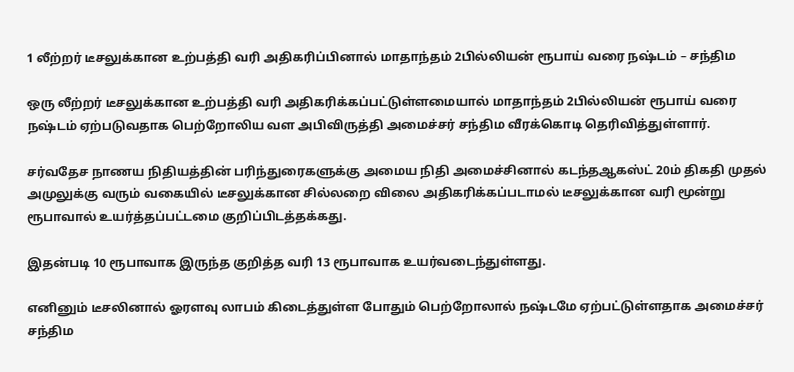1 லீற்றர் டீசலுக்கான உற்பத்தி வரி அதிகரிப்பினால் மாதாந்தம் 2பில்லியன் ரூபாய் வரை நஷ்டம் – சந்திம

ஒரு லீற்றர் டீசலுக்கான உற்பத்தி வரி அதிகரிக்கப்பட்டுள்ளமையால் மாதாந்தம் 2பில்லியன் ரூபாய் வரை நஷ்டம் ஏற்படுவதாக பெற்றோலிய வள அபிவிருத்தி அமைச்சர் சந்திம வீரக்கொடி தெரிவித்துள்ளார்.

சர்வதேச நாணய நிதியத்தின் பரிந்துரைகளுக்கு அமைய நிதி அமைச்சினால் கடந்தஆகஸ்ட் 20ம் திகதி முதல் அமுலுக்கு வரும் வகையில் டீசலுக்கான சில்லறை விலை அதிகரிக்கப்படாமல் டீசலுக்கான வரி மூன்று ரூபாவால் உயர்த்தப்பட்டமை குறிப்பிடத்தக்கது.

இதன்படி 10 ரூபாவாக இருந்த குறித்த வரி 13 ரூபாவாக உயர்வடைந்துள்ளது.

எனினும் டீசலினால் ஓரளவு லாபம் கிடைத்துள்ள போதும் பெற்றோலால் நஷ்டமே ஏற்பட்டுள்ளதாக அமைச்சர் சந்திம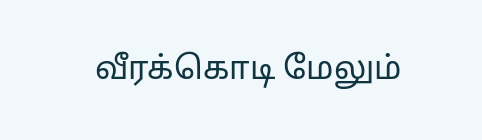வீரக்கொடி மேலும்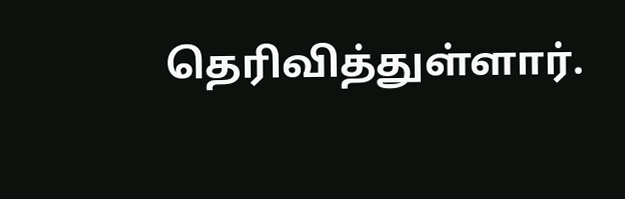தெரிவித்துள்ளார்.